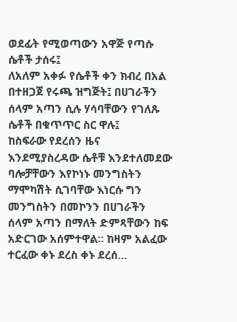ወደፊት የሚወጣውን አዋጅ የጣሱ ሴቶች ታሰሩ፤
ለአለም አቀፉ የሴቶች ቀን ክብረ በአል በተዘጋጀ የሩጫ ዝግጅት፤ በሀገራችን ሰላም አጣን ሲሉ ሃሳባቸውን የገለጹ ሴቶች በቁጥጥር ስር ዋሉ፤
ከስፍራው የደረሰን ዜና እንደሚያስረዳው ሴቶቹ እንደተለመደው ባሎቻቸውን እየኮነኑ መንግስትን ማሞካሽት ሲገባቸው እነርሱ ግን መንግስትን በመኮንን በሀገራችን ሰላም አጣን በማለት ድምጻቸውን ከፍ አድርገው አሰምተዋል። ከዛም አልፈው ተርፈው ቀኑ ደረስ ቀኑ ደረሰ…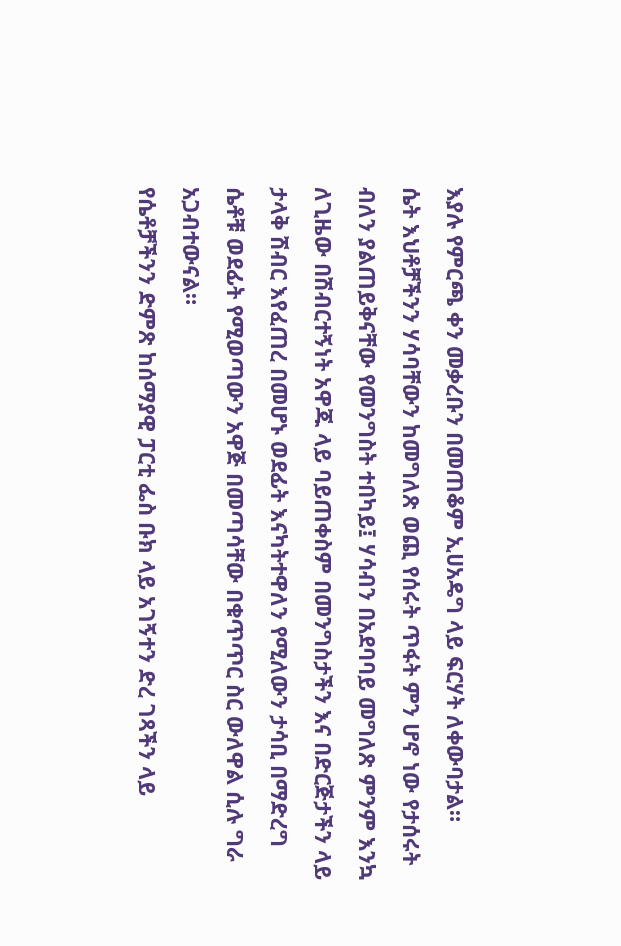እያሉ የምርጫ ቀን መቃረቡን በመጠቆም ኢሀአዴግ ላይ ፍርሃት ለቀውባታል።
ሴት እህቶቻችንን ሃሳባቸውን ከመግለጽ ወጪ የሰሩት ጥፋት ምን ሆኖ ነው የታሰሩት ብለን ያልጠይቅናቸው የመንግስት ተበካይ፤ ሃሳብን በአደባባይ መግለጽ ምንም እንኳ ለጊዜው በሽብርተኝነት አዋጁ ላይ ባይጠቀስም በመንግስታችን እና በድርጅታችን ላይ ታላቅ ሽብር እየፈጠረ በመሆኑ ወደፊት እናካትተዋለን የሚለውን ታሳቢ በማድረግ ሴቶቹ ወደፊት የሚወጣውን አዋጅ በመጣሳቸው በቁጥጥር ስር ውለዋል ሲሉ ግራ አጋብተውናል።
የሴቶቻችንን ድምጽ ከሰማያዊ ፓርቲ ፌስ ቡክ ላይ አገኝተን ድረ ገጻችን ላይ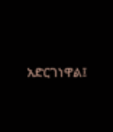አድርገነዋል፤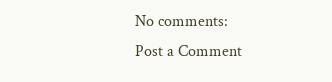No comments:
Post a Comment